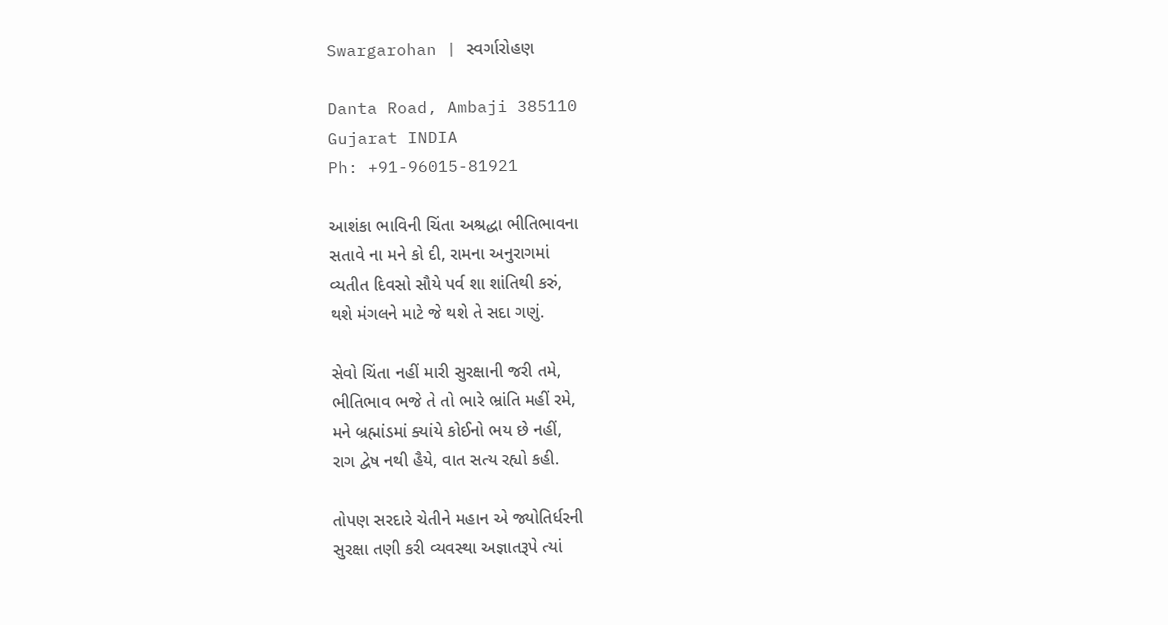Swargarohan | સ્વર્ગારોહણ

Danta Road, Ambaji 385110
Gujarat INDIA
Ph: +91-96015-81921

આશંકા ભાવિની ચિંતા અશ્રદ્ધા ભીતિભાવના
સતાવે ના મને કો દી, રામના અનુરાગમાં
વ્યતીત દિવસો સૌયે પર્વ શા શાંતિથી કરું,
થશે મંગલને માટે જે થશે તે સદા ગણું.

સેવો ચિંતા નહીં મારી સુરક્ષાની જરી તમે,
ભીતિભાવ ભજે તે તો ભારે ભ્રાંતિ મહીં રમે,
મને બ્રહ્માંડમાં ક્યાંયે કોઈનો ભય છે નહીં,
રાગ દ્વેષ નથી હૈયે, વાત સત્ય રહ્યો કહી.

તોપણ સરદારે ચેતીને મહાન એ જ્યોતિર્ધરની
સુરક્ષા તણી કરી વ્યવસ્થા અજ્ઞાતરૂપે ત્યાં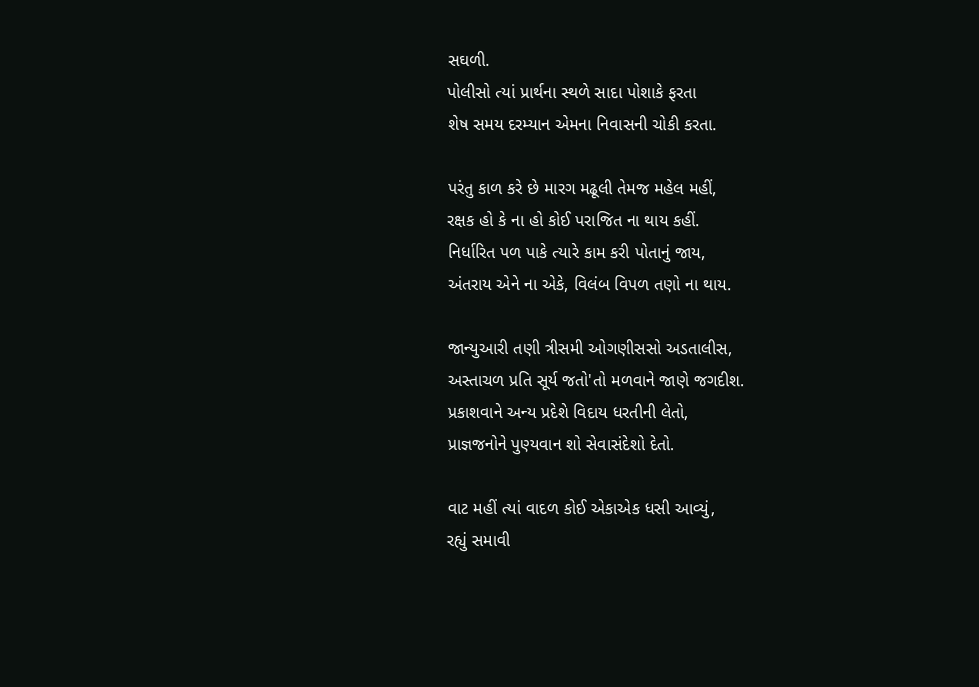સઘળી.
પોલીસો ત્યાં પ્રાર્થના સ્થળે સાદા પોશાકે ફરતા
શેષ સમય દરમ્યાન એમના નિવાસની ચોકી કરતા.

પરંતુ કાળ કરે છે મારગ મઢૂલી તેમજ મહેલ મહીં,
રક્ષક હો કે ના હો કોઈ પરાજિત ના થાય કહીં.
નિર્ધારિત પળ પાકે ત્યારે કામ કરી પોતાનું જાય,
અંતરાય એને ના એકે, વિલંબ વિપળ તણો ના થાય.

જાન્યુઆરી તણી ત્રીસમી ઓગણીસસો અડતાલીસ,
અસ્તાચળ પ્રતિ સૂર્ય જતો'તો મળવાને જાણે જગદીશ.
પ્રકાશવાને અન્ય પ્રદેશે વિદાય ધરતીની લેતો,
પ્રાજ્ઞજનોને પુણ્યવાન શો સેવાસંદેશો દેતો.

વાટ મહીં ત્યાં વાદળ કોઈ એકાએક ધસી આવ્યું,
રહ્યું સમાવી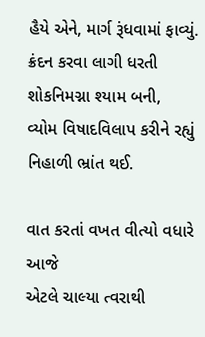હૈયે એને, માર્ગ રૂંધવામાં ફાવ્યું.
ક્રંદન કરવા લાગી ધરતી શોકનિમગ્ના શ્યામ બની,
વ્યોમ વિષાદવિલાપ કરીને રહ્યું નિહાળી ભ્રાંત થઈ.

વાત કરતાં વખત વીત્યો વધારે આજે
એટલે ચાલ્યા ત્વરાથી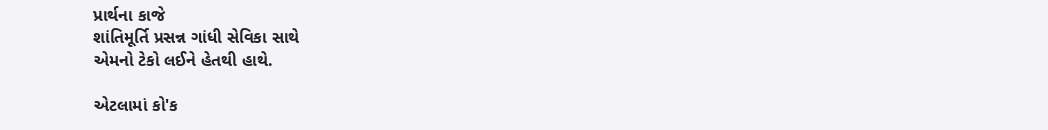પ્રાર્થના કાજે
શાંતિમૂર્તિ પ્રસન્ન ગાંધી સેવિકા સાથે
એમનો ટેકો લઈને હેતથી હાથે.

એટલામાં કો'ક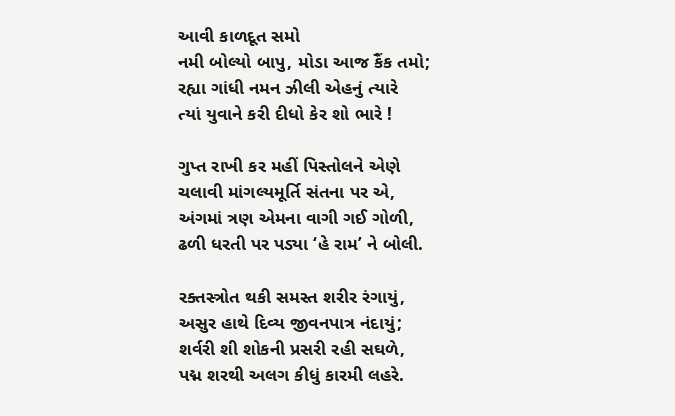આવી કાળદૂત સમો
નમી બોલ્યો બાપુ, મોડા આજ કૈંક તમો;
રહ્યા ગાંધી નમન ઝીલી એહનું ત્યારે
ત્યાં યુવાને કરી દીધો કેર શો ભારે !

ગુપ્ત રાખી કર મહીં પિસ્તોલને એણે
ચલાવી માંગલ્યમૂર્તિ સંતના પર એ,
અંગમાં ત્રણ એમના વાગી ગઈ ગોળી,
ઢળી ધરતી પર પડ્યા ‘હે રામ’ ને બોલી.

રક્તસ્ત્રોત થકી સમસ્ત શરીર રંગાયું,
અસુર હાથે દિવ્ય જીવનપાત્ર નંદાયું;
શર્વરી શી શોકની પ્રસરી રહી સઘળે,
પદ્મ શરથી અલગ કીધું કારમી લહરે.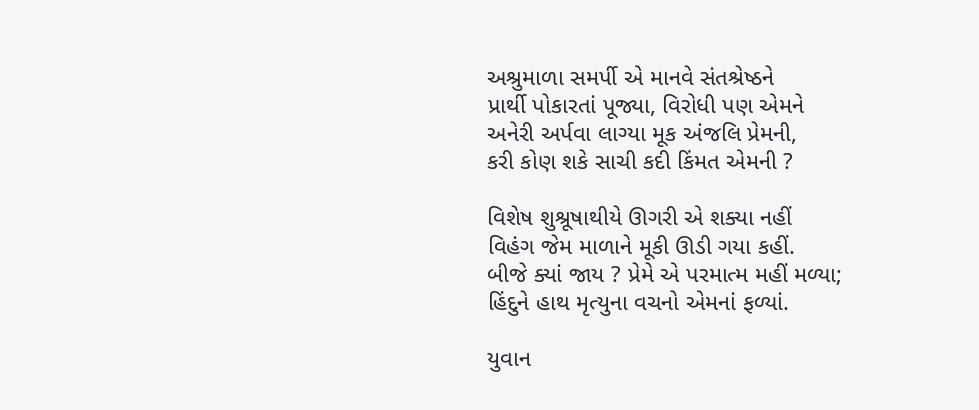અશ્રુમાળા સમર્પી એ માનવે સંતશ્રેષ્ઠને
પ્રાર્થી પોકારતાં પૂજ્યા, વિરોધી પણ એમને
અનેરી અર્પવા લાગ્યા મૂક અંજલિ પ્રેમની,
કરી કોણ શકે સાચી કદી કિંમત એમની ?

વિશેષ શુશ્રૂષાથીયે ઊગરી એ શક્યા નહીં
વિહંગ જેમ માળાને મૂકી ઊડી ગયા કહીં.
બીજે ક્યાં જાય ? પ્રેમે એ પરમાત્મ મહીં મળ્યા;
હિંદુને હાથ મૃત્યુના વચનો એમનાં ફળ્યાં.

યુવાન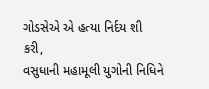ગોડસેએ એ હત્યા નિર્દય શી કરી,
વસુધાની મહામૂલી યુગોની નિધિને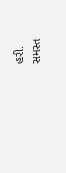હરી.
સમસ્ત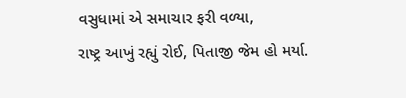વસુધામાં એ સમાચાર ફરી વળ્યા,
રાષ્ટ્ર આખું રહ્યું રોઈ, પિતાજી જેમ હો મર્યા.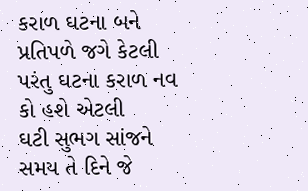કરાળ ઘટના બને પ્રતિપળે જગે કેટલી
પરંતુ ઘટના કરાળ નવ કો હશે એટલી
ઘટી સુભગ સાંજને સમય તે દિને જે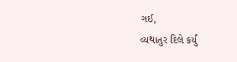ગઈ,
વ્યથાતુર દિલે કર્યું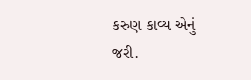કરુણ કાવ્ય એનું જરી.